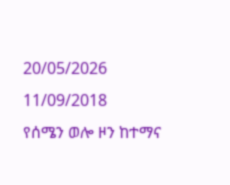20/05/2026
11/09/2018
የሰሜን ወሎ ዞን ከተማና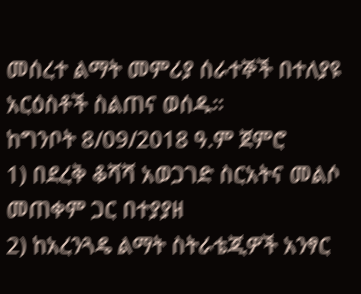መሰረተ ልማት መምሪያ ሰራተኞች በተለያዩ አርዕስቶች ስልጠና ወሰዱ።
ከግንቦት 8/09/2018 ዓ.ም ጀምሮ
1) በደረቅ ቆሻሻ አወጋገድ ስርአትና መልሶ መጠቀም ጋር በተያያዘ
2) ከአረንጓዴ ልማት ስትራቴጂዎች አንፃር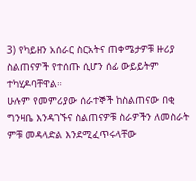3) የካይዘን አሰራር ስርአትና ጠቀሜታዎቹ ዙሪያ ስልጠናዎች የተሰጡ ሲሆን ሰፊ ውይይትም ተካሂዶባቸዋል።
ሁሉም የመምሪያው ሰራተኞች ከስልጠናው በቂ ግንዛቤ እንዳገኙና ስልጠናዎቹ ስራዎችን ለመስራት ምቹ መዳላድል እንደሚፈጥሩላቸው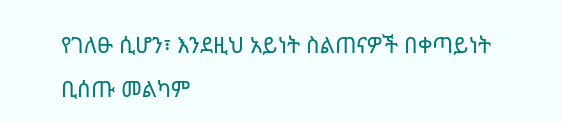የገለፁ ሲሆን፣ እንደዚህ አይነት ስልጠናዎች በቀጣይነት ቢሰጡ መልካም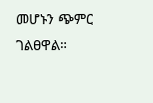መሆኑን ጭምር ገልፀዋል።